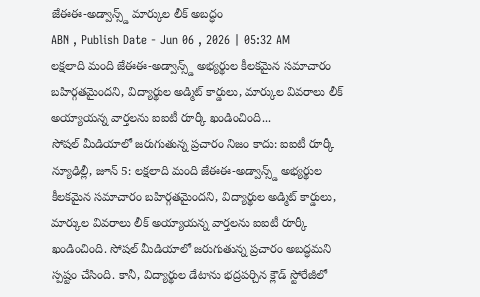జేఈఈ-అడ్వాన్స్డ్ మార్కుల లీక్ అబద్ధం
ABN , Publish Date - Jun 06 , 2026 | 05:32 AM
లక్షలాది మంది జేఈఈ-అడ్వాన్స్డ్ అభ్యర్థుల కీలకమైన సమాచారం బహిర్గతమైందని, విద్యార్థుల అడ్మిట్ కార్డులు, మార్కుల వివరాలు లీక్ అయ్యాయన్న వార్తలను ఐఐటీ రూర్కీ ఖండించింది...
సోషల్ మీడియాలో జరుగుతున్న ప్రచారం నిజం కాదు: ఐఐటీ రూర్కీ
న్యూఢిల్లీ, జూన్ 5: లక్షలాది మంది జేఈఈ-అడ్వాన్స్డ్ అభ్యర్థుల కీలకమైన సమాచారం బహిర్గతమైందని, విద్యార్థుల అడ్మిట్ కార్డులు, మార్కుల వివరాలు లీక్ అయ్యాయన్న వార్తలను ఐఐటీ రూర్కీ ఖండించింది. సోషల్ మీడియాలో జరుగుతున్న ప్రచారం అబద్ధమని స్పష్టం చేసింది. కానీ, విద్యార్థుల డేటాను భద్రపర్చిన క్లౌడ్ స్టోరేజీలో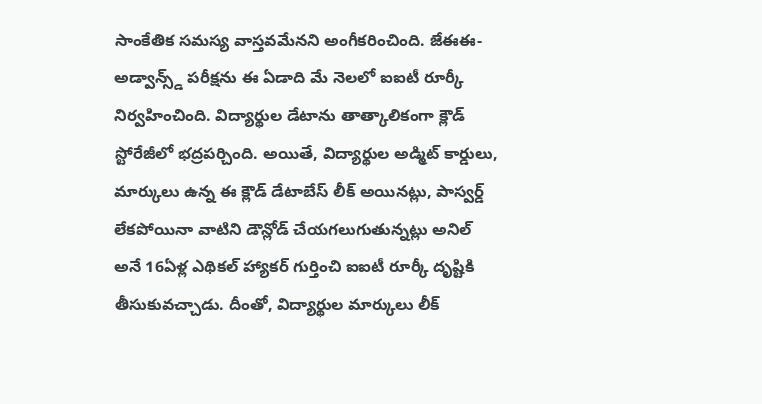సాంకేతిక సమస్య వాస్తవమేనని అంగీకరించింది. జేఈఈ-అడ్వాన్స్డ్ పరీక్షను ఈ ఏడాది మే నెలలో ఐఐటీ రూర్కీ నిర్వహించింది. విద్యార్థుల డేటాను తాత్కాలికంగా క్లౌడ్ స్టోరేజీలో భద్రపర్చింది. అయితే, విద్యార్థుల అడ్మిట్ కార్డులు, మార్కులు ఉన్న ఈ క్లౌడ్ డేటాబేస్ లీక్ అయినట్లు, పాస్వర్డ్ లేకపోయినా వాటిని డౌన్లోడ్ చేయగలుగుతున్నట్లు అనిల్ అనే 16ఏళ్ల ఎథికల్ హ్యాకర్ గుర్తించి ఐఐటీ రూర్కీ దృష్టికి తీసుకువచ్చాడు. దీంతో, విద్యార్థుల మార్కులు లీక్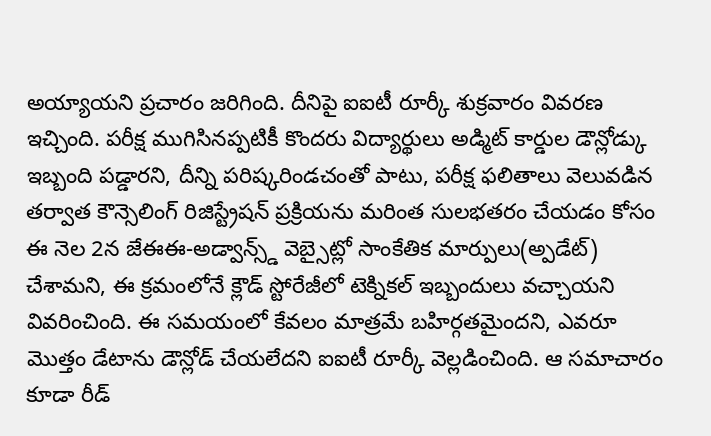అయ్యాయని ప్రచారం జరిగింది. దీనిపై ఐఐటీ రూర్కీ శుక్రవారం వివరణ ఇచ్చింది. పరీక్ష ముగిసినప్పటికీ కొందరు విద్యార్థులు అడ్మిట్ కార్డుల డౌన్లోడ్కు ఇబ్బంది పడ్డారని, దీన్ని పరిష్కరిండచంతో పాటు, పరీక్ష ఫలితాలు వెలువడిన తర్వాత కౌన్సెలింగ్ రిజిస్ట్రేషన్ ప్రక్రియను మరింత సులభతరం చేయడం కోసం ఈ నెల 2న జేఈఈ-అడ్వాన్స్డ్ వెబ్సైట్లో సాంకేతిక మార్పులు(అ్పడేట్) చేశామని, ఈ క్రమంలోనే క్లౌడ్ స్టోరేజీలో టెక్నికల్ ఇబ్బందులు వచ్చాయని వివరించింది. ఈ సమయంలో కేవలం మాత్రమే బహిర్గతమైందని, ఎవరూ మొత్తం డేటాను డౌన్లోడ్ చేయలేదని ఐఐటీ రూర్కీ వెల్లడించింది. ఆ సమాచారం కూడా రీడ్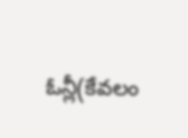ఓన్లీ(కేవలం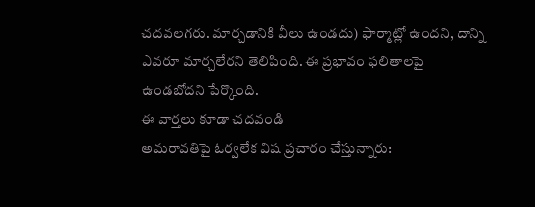చదవలగరు. మార్చడానికి వీలు ఉండదు) ఫార్మాట్లో ఉందని, దాన్ని ఎవరూ మార్చలేరని తెలిపింది. ఈ ప్రభావం ఫలితాలపై ఉండబోదని పేర్కొంది.
ఈ వార్తలు కూడా చదవండి
అమరావతిపై ఓర్వలేక విష ప్రచారం చేస్తున్నారు: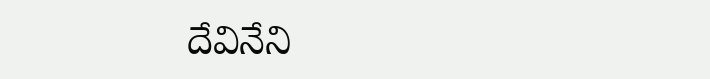దేవినేని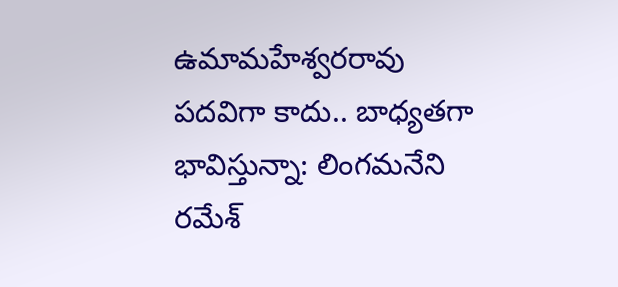ఉమామహేశ్వరరావు
పదవిగా కాదు.. బాధ్యతగా భావిస్తున్నా: లింగమనేని రమేశ్